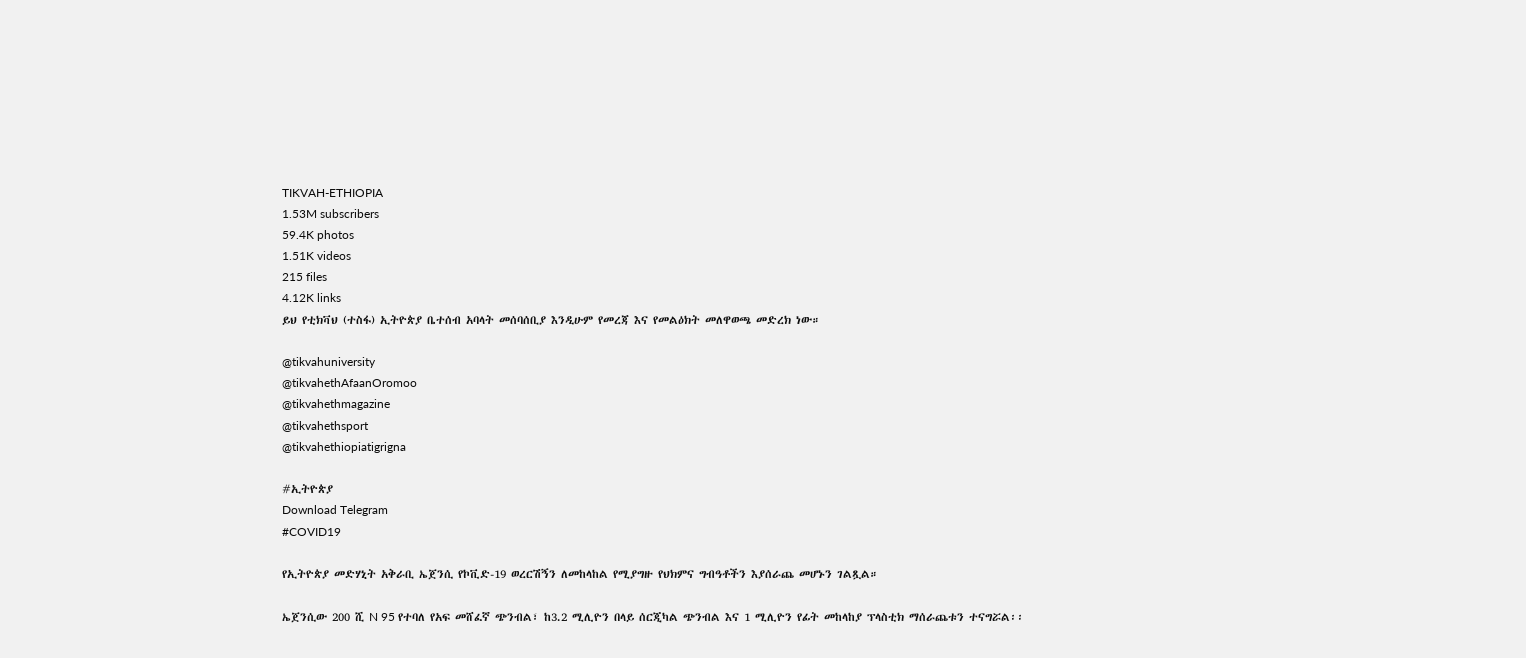TIKVAH-ETHIOPIA
1.53M subscribers
59.4K photos
1.51K videos
215 files
4.12K links
ይህ የቲክቫህ (ተስፋ) ኢትዮጵያ ቤተሰብ አባላት መሰባሰቢያ እንዲሁም የመረጃ እና የመልዕክት መለዋወጫ መድረክ ነው።

@tikvahuniversity
@tikvahethAfaanOromoo
@tikvahethmagazine
@tikvahethsport
@tikvahethiopiatigrigna

#ኢትዮጵያ
Download Telegram
#COVID19

የኢትዮጵያ መድሃኒት አቅራቢ ኤጀንሲ የኮቪድ-19 ወረርሽኝን ለመከላከል የሚያግዙ የህክምና ግብዓቶችን እያሰራጨ መሆኑን ገልጿል።

ኤጀንሲው 200 ሺ N 95 የተባለ የአፍ መሸፈኛ ጭንብል፣ ከ3.2 ሚሊዮን በላይ ሰርጂካል ጭንብል እና 1 ሚሊዮን የፊት መከላከያ ፕላስቲክ ማሰራጨቱን ተናግሯል፡፡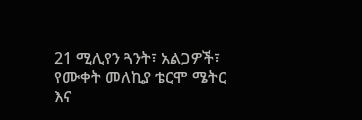21 ሚሊየን ጓንት፣ አልጋዎች፣ የሙቀት መለኪያ ቴርሞ ሜትር እና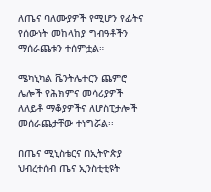ለጤና ባለሙያዎች የሚሆን የፊትና የሰውነት መከላከያ ግብዓቶችን ማሰራጨቱን ተሰምቷል።

ሜካኒካል ቬንትሌተርን ጨምሮ ሌሎች የሕክምና መሳሪያዎች ለለይቶ ማቆያዎችና ለሆስፒታሎች መሰራጨታቸው ተነግሯል፡፡

በጤና ሚኒስቴርና በኢትዮጵያ ህብረተሰብ ጤና ኢንስቲቲዩት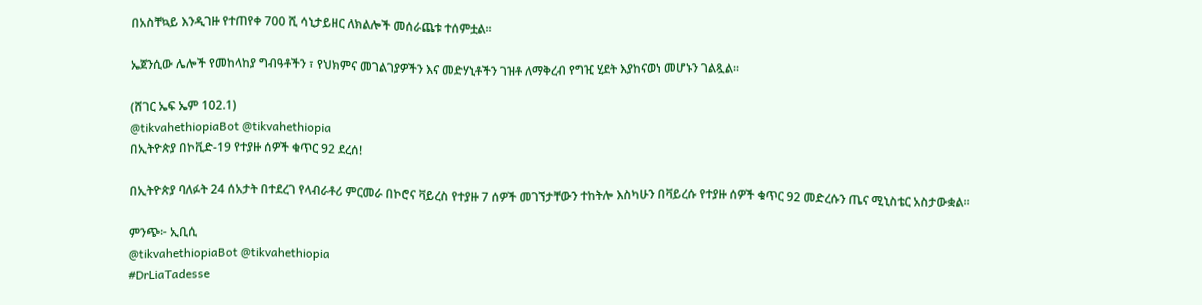በአስቸኳይ እንዲገዙ የተጠየቀ 700 ሺ ሳኒታይዘር ለክልሎች መሰራጨቱ ተሰምቷል፡፡

ኤጀንሲው ሌሎች የመከላከያ ግብዓቶችን ፣ የህክምና መገልገያዎችን እና መድሃኒቶችን ገዝቶ ለማቅረብ የግዢ ሂደት እያከናወነ መሆኑን ገልጿል።

(ሸገር ኤፍ ኤም 102.1)
@tikvahethiopiaBot @tikvahethiopia
በኢትዮጵያ በኮቪድ-19 የተያዙ ሰዎች ቁጥር 92 ደረሰ!

በኢትዮጵያ ባለፉት 24 ሰአታት በተደረገ የላብራቶሪ ምርመራ በኮሮና ቫይረስ የተያዙ 7 ሰዎች መገኘታቸውን ተከትሎ እስካሁን በቫይረሱ የተያዙ ሰዎች ቁጥር 92 መድረሱን ጤና ሚኒስቴር አስታውቋል።

ምንጭ፦ ኢቢሲ
@tikvahethiopiaBot @tikvahethiopia
#DrLiaTadesse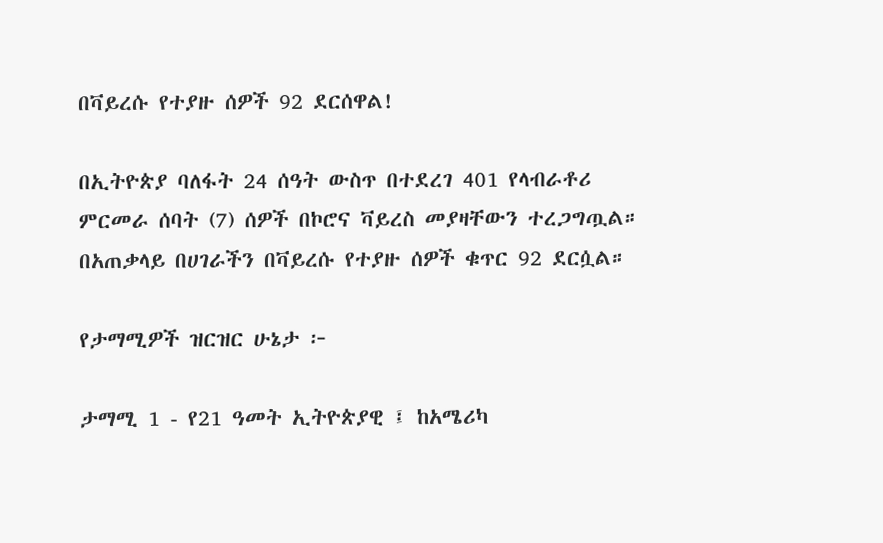በቫይረሱ የተያዙ ሰዎች 92 ደርሰዋል!

በኢትዮጵያ ባለፋት 24 ሰዓት ውስጥ በተደረገ 401 የላብራቶሪ ምርመራ ሰባት (7) ሰዎች በኮሮና ቫይረስ መያዛቸውን ተረጋግጧል። በአጠቃላይ በሀገራችን በቫይረሱ የተያዙ ሰዎች ቁጥር 92 ደርሷል።

የታማሚዎች ዝርዝር ሁኔታ ፦

ታማሚ 1 - የ21 ዓመት ኢትዮጵያዊ ፤ ከአሜሪካ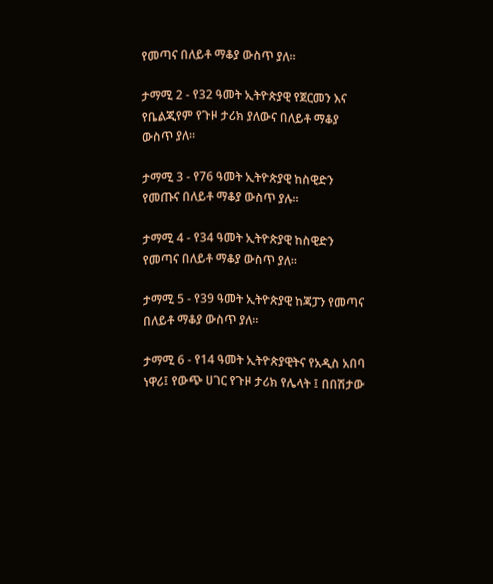የመጣና በለይቶ ማቆያ ውስጥ ያለ።

ታማሚ 2 - የ32 ዓመት ኢትዮጵያዊ የጀርመን እና የቤልጂየም የጉዞ ታሪክ ያለውና በለይቶ ማቆያ ውስጥ ያለ።

ታማሚ 3 - የ76 ዓመት ኢትዮጵያዊ ከስዊድን የመጡና በለይቶ ማቆያ ውስጥ ያሉ።

ታማሚ 4 - የ34 ዓመት ኢትዮጵያዊ ከስዊድን የመጣና በለይቶ ማቆያ ውስጥ ያለ።

ታማሚ 5 - የ39 ዓመት ኢትዮጵያዊ ከጃፓን የመጣና በለይቶ ማቆያ ውስጥ ያለ።

ታማሚ 6 - የ14 ዓመት ኢትዮጵያዊትና የአዲስ አበባ ነዋሪ፤ የውጭ ሀገር የጉዞ ታሪክ የሌላት ፤ በበሽታው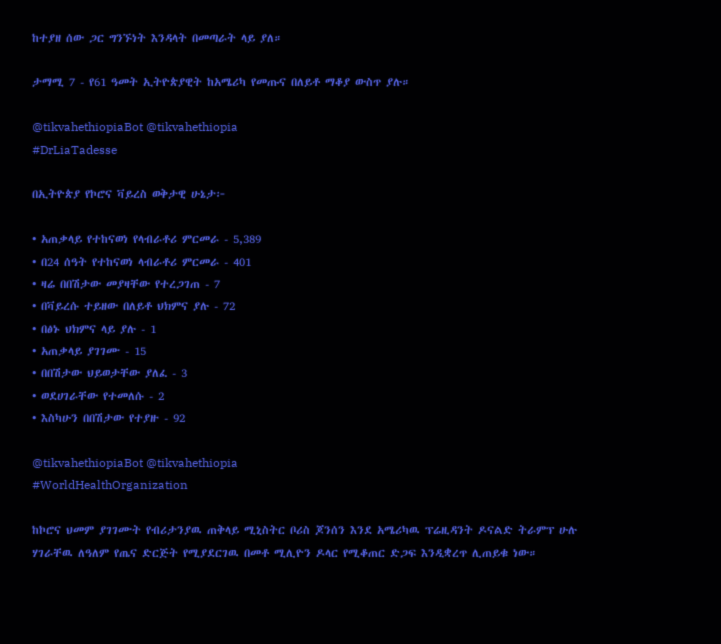ከተያዘ ሰው ጋር ግንኙነት እንዳላት በመጣራት ላይ ያለ።

ታማሚ 7 - የ61 ዓመት ኢትዮጵያዊት ከአሜሪካ የመጡና በለይቶ ማቆያ ውስጥ ያሉ።

@tikvahethiopiaBot @tikvahethiopia
#DrLiaTadesse

በኢትዮጵያ የኮሮና ቫይረስ ወቅታዊ ሁኔታ፦

• አጠቃላይ የተከናወነ የላብራቶሪ ምርመራ - 5,389
• በ24 ሰዓት የተከናወነ ላብራቶሪ ምርመራ - 401
• ዛሬ በበሽታው መያዛቸው የተረጋገጠ - 7
• በቫይረሱ ተይዘው በለይቶ ህክምና ያሉ - 72
• በፅኑ ህክምና ላይ ያሉ - 1
• አጠቃላይ ያገገሙ - 15
• በበሽታው ህይወታቸው ያለፈ - 3
• ወደሀገራቸው የተመለሱ - 2
• እስካሁን በበሽታው የተያዙ - 92

@tikvahethiopiaBot @tikvahethiopia
#WorldHealthOrganization

ከኮሮና ህመም ያገገሙት የብሪታንያዉ ጠቅላይ ሚኒስትር ቦሪስ ጆንሰን እንደ አሜሪካዉ ፕሬዚዳንት ዶናልድ ትራምፕ ሁሉ ሃገራቸዉ ለዓለም የጤና ድርጅት የሚያደርገዉ በመቶ ሚሊዮን ዶላር የሚቆጠር ድጋፍ እንዲቋረጥ ሊጠይቁ ነው።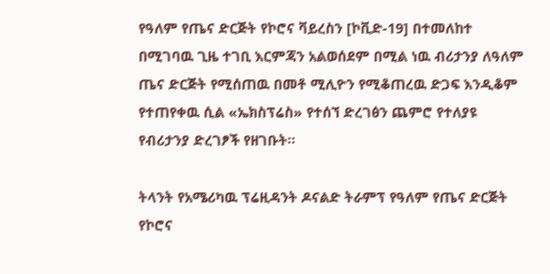የዓለም የጤና ድርጅት የኮሮና ቫይረስን [ኮቪድ-19] በተመለከተ በሚገባዉ ጊዜ ተገቢ እርምጃን አልወሰደም በሚል ነዉ ብሪታንያ ለዓለም ጤና ድርጅት የሚሰጠዉ በመቶ ሚሊዮን የሚቆጠረዉ ድጋፍ እንዲቆም የተጠየቀዉ ሲል «ኤክስፕሬስ» የተሰኘ ድረገፅን ጨምሮ የተለያዩ የብሪታንያ ድረገፆች የዘገቡት።

ትላንት የአሜሪካዉ ፕሬዚዳንት ዶናልድ ትራምፕ የዓለም የጤና ድርጅት የኮሮና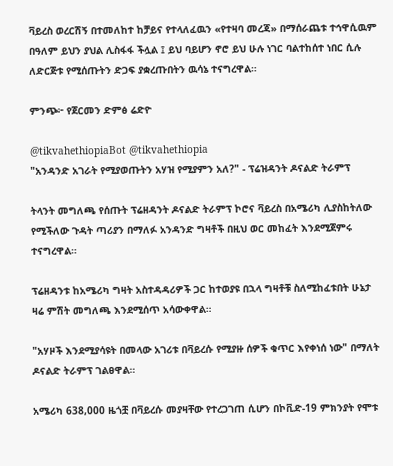ቫይረስ ወረርሽኝ በተመለከተ ከቻይና የተላለፈዉን «የተዛባ መረጃ» በማሰራጨቱ ተኅዋሲዉም በዓለም ይህን ያህል ሊስፋፋ ችሏል ፤ ይህ ባይሆን ኖሮ ይህ ሁሉ ነገር ባልተከሰተ ነበር ሲሉ ለድርጅቱ የሚሰጡትን ድጋፍ ያቋረጡበትን ዉሳኔ ተናግረዋል።

ምንጭ፦ የጀርመን ድምፅ ሬድዮ

@tikvahethiopiaBot @tikvahethiopia
"አንዳንድ አገራት የሚያወጡትን አሃዝ የሚያምን አለ?" - ፕሬዝዳንት ዶናልድ ትራምፕ

ትላንት መግለጫ የሰጡት ፕሬዘዳንት ዶናልድ ትራምፕ ኮሮና ቫይረስ በአሜሪካ ሊያስከትለው የሚችለው ጉዳት ጣሪያን በማለፉ አንዳንድ ግዛቶች በዚህ ወር መከፈት እንደሚጀምሩ ተናግረዋል።

ፕሬዘዳንቱ ከአሜሪካ ግዛት አስተዳዳሪዎች ጋር ከተወያዩ በኋላ ግዛቶቹ ስለሚከፈቱበት ሁኔታ ዛሬ ምሽት መግለጫ እንደሚሰጥ አሳውቀዋል።

"አሃዞች እንደሚያሳዩት በመላው አገሪቱ በቫይረሱ የሚያዙ ሰዎች ቁጥር እየቀነሰ ነው" በማለት ዶናልድ ትራምፕ ገልፀዋል።

አሜሪካ 638,000 ዜጎቿ በቫይረሱ መያዛቸው የተረጋገጠ ሲሆን በኮቪድ-19 ምክንያት የሞቱ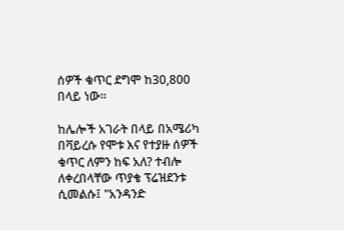ሰዎች ቁጥር ደግሞ ከ30,800 በላይ ነው።

ከሌሎች አገራት በላይ በአሜሪካ በቫይረሱ የሞቱ እና የተያዙ ሰዎች ቁጥር ለምን ከፍ አለ? ተብሎ ለቀረበላቸው ጥያቄ ፕሬዝደንቱ ሲመልሱ፤ "አንዳንድ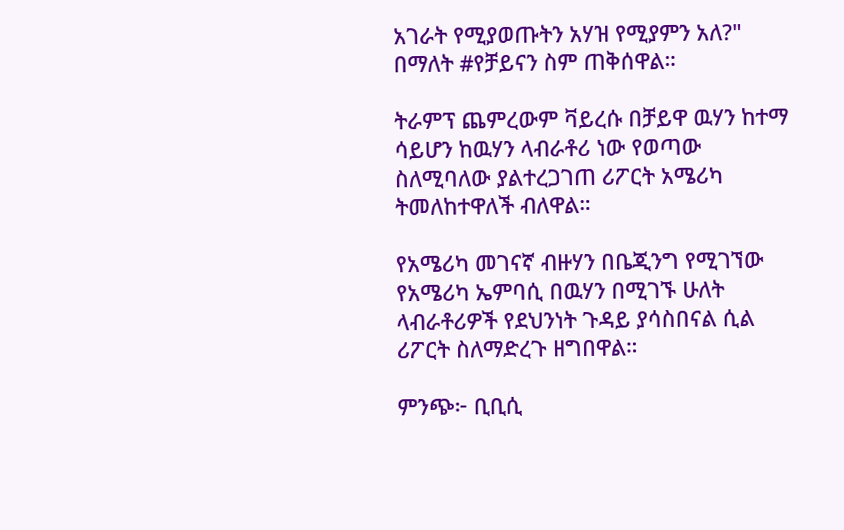አገራት የሚያወጡትን አሃዝ የሚያምን አለ?" በማለት #የቻይናን ስም ጠቅሰዋል።

ትራምፕ ጨምረውም ቫይረሱ በቻይዋ ዉሃን ከተማ ሳይሆን ከዉሃን ላብራቶሪ ነው የወጣው ስለሚባለው ያልተረጋገጠ ሪፖርት አሜሪካ ትመለከተዋለች ብለዋል።

የአሜሪካ መገናኛ ብዙሃን በቤጂንግ የሚገኘው የአሜሪካ ኤምባሲ በዉሃን በሚገኙ ሁለት ላብራቶሪዎች የደህንነት ጉዳይ ያሳስበናል ሲል ሪፖርት ስለማድረጉ ዘግበዋል።

ምንጭ፦ ቢቢሲ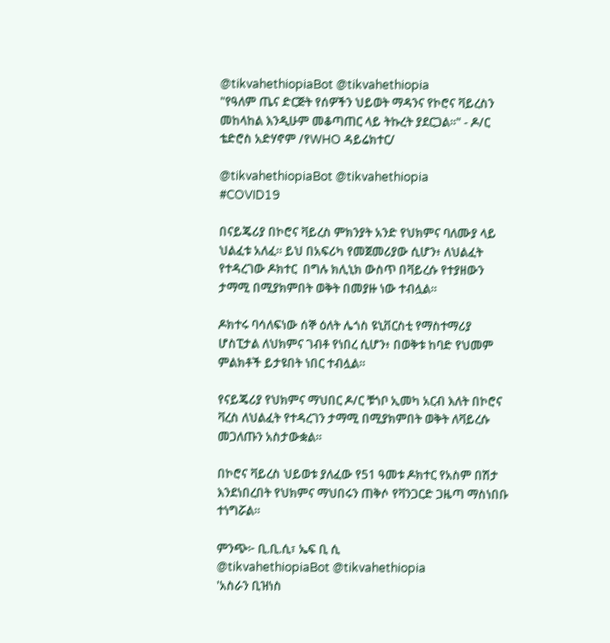@tikvahethiopiaBot @tikvahethiopia
"የዓለም ጤና ድርጅት የሰዎችን ህይወት ማዳንና የኮሮና ቫይረስን መከላከል እንዲሁም መቆጣጠር ላይ ትኩረት ያደርጋል።" - ዶ/ር ቴድሮስ አድሃኖም /የWHO ዳይሬክተር/

@tikvahethiopiaBot @tikvahethiopia
#COVID19

በናይጄሪያ በኮሮና ቫይረስ ምክንያት አንድ የህክምና ባለሙያ ላይ ህልፈቱ አለፈ። ይህ በአፍሪካ የመጀመሪያው ሲሆን፥ ለህልፈት የተዳረገው ዶክተር  በግሉ ክሊኒክ ውስጥ በቫይረሱ የተያዘውን ታማሚ በሚያክምበት ወቅት በመያዙ ነው ተብሏል፡፡

ዶክተሩ ባሳለፍነው ሰኞ ዕለት ሌጎስ ዩኒቨርስቲ የማስተማሪያ ሆስፒታል ለህክምና ገብቶ የነበረ ሲሆን፥ በወቅቱ ከባድ የህመም ምልክቶች ይታዩበት ነበር ተብሏል።

የናይጄሪያ የህክምና ማህበር ዶ/ር ቹጎቦ ኢመካ አርብ እለት በኮሮና ቫረስ ለህልፈት የተዳረገን ታማሚ በሚያክምበት ወቅት ለቫይረሱ መጋለጡን አስታውቋል።

በኮሮና ቫይረስ ህይወቱ ያለፈው የ51 ዓመቱ ዶክተር የአስም በሽታ እንደነበረበት የህክምና ማህበሩን ጠቅሶ የቫንጋርድ ጋዜጣ ማስነበቡ ተነግሯል።

ምንጭ፦ ቢ.ቢ.ሲ፣ ኤፍ ቢ ሲ
@tikvahethiopiaBot @tikvahethiopia
'አስራን ቢዝነስ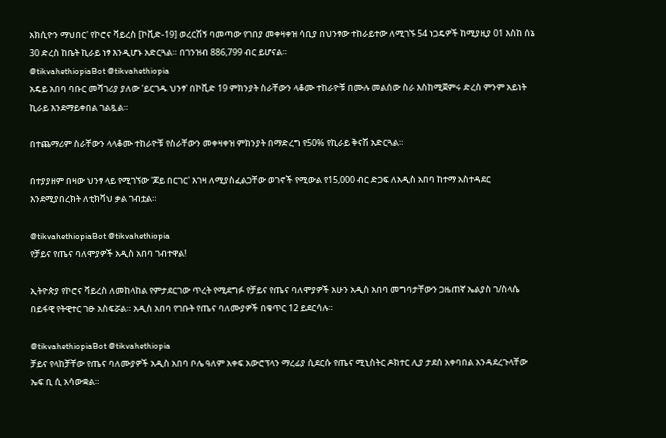አክሲዮን ማህበር' የኮሮና ቫይረስ [ኮቪድ-19] ወረርሽኝ ባመጣው የገበያ መቀዛቀዝ ሳቢያ በህንፃው ተከራይተው ለሚገኙ 54 ነጋዴዎች ከሚያዚያ 01 እስከ ሰኔ 30 ድረስ ከቤት ኪራይ ነፃ እንዲሆኑ አድርጓል። በገንዝብ 886,799 ብር ይሆናል።
@tikvahethiopiaBot @tikvahethiopia
አዴይ አበባ ባቡር መሻገሪያ ያለው 'ይርገዱ ህንፃ' በኮቪድ 19 ምክንያት ስራቸውን ላቆሙ ተከራዮቹ በሙሉ መልሰው ስራ እስከሚጀምሩ ድረስ ምንም አይነት ኪራይ እንደማይቀበል ገልጿል።

በተጨማሪም ስራቸውን ላላቆሙ ተከራዮቹ የስራቸውን መቀዛቀዝ ምክንያት በማድረግ የ50% የኪራይ ቅናሽ አድርጓል።

በተያያዘም በዛው ህንፃ ላይ የሚገኘው 'ጆይ በርገር' እገዛ ለሚያስፈልጋቸው ወገኖች የሚውል የ15,000 ብር ድጋፍ ለአዲስ አበባ ከተማ አስተዳደር እንደሚያበረክት ለቲክቫህ ቃል ገብቷል።

@tikvahethiopiaBot @tikvahethiopia
የቻይና የጤና ባለሞያዎች አዲስ አበባ ገብተዋል!

ኢትዮጵያ የኮሮና ቫይረስ ለመከላከል የምታደርገው ጥረት የሚደግፉ የቻይና የጤና ባለሞያዎች አሁን አዲስ አበባ መግባታቸውን ጋዜጠኛ ኤልያስ ገ/ስላሴ በይፋዊ የትዊተር ገፁ አስፍሯል። አዲስ አበባ የገቡት የጤና ባለሙያዎች በቁጥር 12 ይደርሳሉ።

@tikvahethiopiaBot @tikvahethiopia
ቻይና የላከቻቸው የጤና ባለሙያዎች አዲስ አበባ ቦሌ ዓለም አቀፍ አውሮፕላን ማረፊያ ሲደርሱ የጤና ሚኒስትር ዶክተር ሊያ ታደሰ አቀባበል አንዳደረጉላቸው ኤፍ ቢ ሲ አሳውቋል።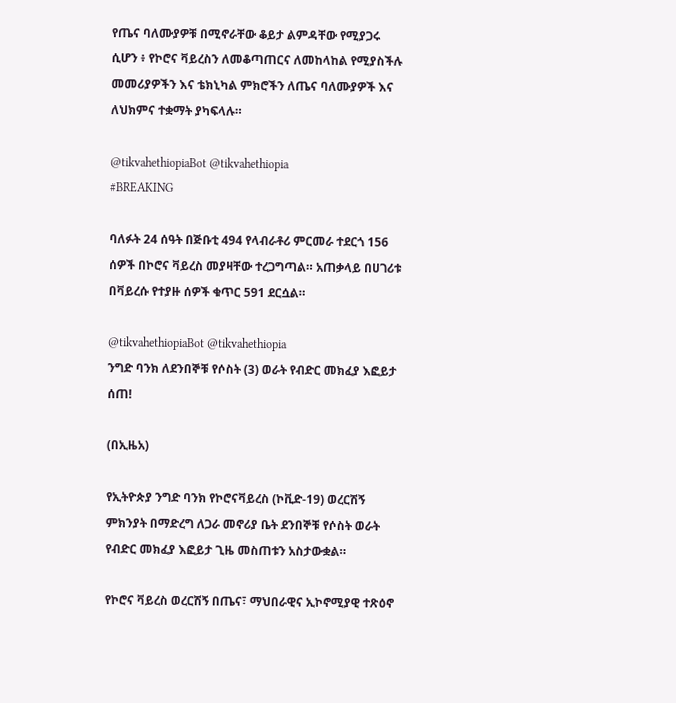የጤና ባለሙያዎቹ በሚኖራቸው ቆይታ ልምዳቸው የሚያጋሩ ሲሆን ፥ የኮሮና ቫይረስን ለመቆጣጠርና ለመከላከል የሚያስችሉ መመሪያዎችን እና ቴክኒካል ምክሮችን ለጤና ባለሙያዎች እና ለህክምና ተቋማት ያካፍላሉ።

@tikvahethiopiaBot @tikvahethiopia
#BREAKING

ባለፉት 24 ሰዓት በጅቡቲ 494 የላብራቶሪ ምርመራ ተደርጎ 156 ሰዎች በኮሮና ቫይረስ መያዛቸው ተረጋግጣል። አጠቃላይ በሀገሪቱ በቫይረሱ የተያዙ ሰዎች ቁጥር 591 ደርሷል።

@tikvahethiopiaBot @tikvahethiopia
ንግድ ባንክ ለደንበኞቹ የሶስት (3) ወራት የብድር መክፈያ እፎይታ ሰጠ!

(በኢዜአ)

የኢትዮጵያ ንግድ ባንክ የኮሮናቫይረስ (ኮቪድ-19) ወረርሽኝ ምክንያት በማድረግ ለጋራ መኖሪያ ቤት ደንበኞቹ የሶስት ወራት የብድር መክፈያ እፎይታ ጊዜ መስጠቱን አስታውቋል።

የኮሮና ቫይረስ ወረርሽኝ በጤና፣ ማህበራዊና ኢኮኖሚያዊ ተጽዕኖ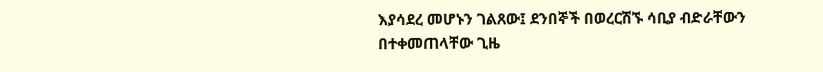እያሳደረ መሆኑን ገልጸው፤ ደንበኞች በወረርሽኙ ሳቢያ ብድራቸውን በተቀመጠላቸው ጊዜ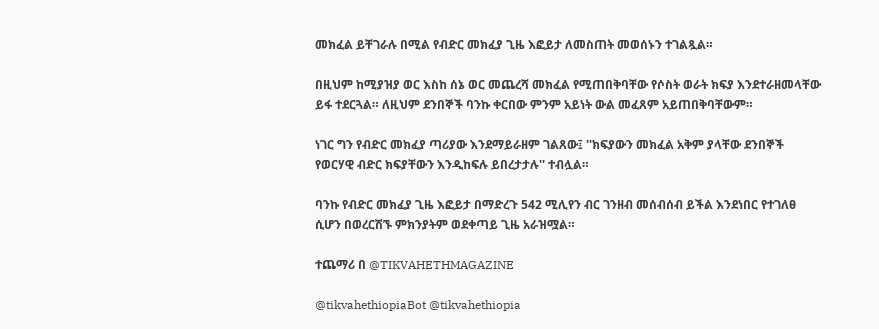መክፈል ይቸገራሉ በሚል የብድር መክፈያ ጊዜ እፎይታ ለመስጠት መወሰኑን ተገልጿል።

በዚህም ከሚያዝያ ወር እስከ ሰኔ ወር መጨረሻ መክፈል የሚጠበቅባቸው የሶስት ወራት ክፍያ እንደተራዘመላቸው ይፋ ተደርጓል። ለዚህም ደንበኞች ባንኩ ቀርበው ምንም አይነት ውል መፈጸም አይጠበቅባቸውም።

ነገር ግን የብድር መክፈያ ጣሪያው እንደማይራዘም ገልጸው፤ ''ክፍያውን መክፈል አቅም ያላቸው ደንበኞች የወርሃዊ ብድር ክፍያቸውን እንዲከፍሉ ይበረታታሉ'' ተብሏል።

ባንኩ የብድር መክፈያ ጊዜ እፎይታ በማድረጉ 542 ሚሊየን ብር ገንዘብ መሰብሰብ ይችል እንደነበር የተገለፀ ሲሆን በወረርሽኙ ምክንያትም ወደቀጣይ ጊዜ አራዝሟል።

ተጨማሪ በ @TIKVAHETHMAGAZINE

@tikvahethiopiaBot @tikvahethiopia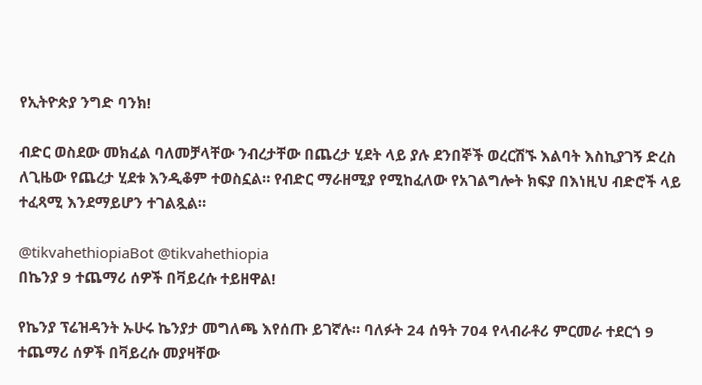የኢትዮጵያ ንግድ ባንክ!

ብድር ወስደው መክፈል ባለመቻላቸው ንብረታቸው በጨረታ ሂደት ላይ ያሉ ደንበኞች ወረርሽኙ እልባት እስኪያገኝ ድረስ ለጊዜው የጨረታ ሂደቱ እንዲቆም ተወስኗል። የብድር ማራዘሚያ የሚከፈለው የአገልግሎት ክፍያ በእነዚህ ብድሮች ላይ ተፈጻሚ እንደማይሆን ተገልጿል።

@tikvahethiopiaBot @tikvahethiopia
በኬንያ 9 ተጨማሪ ሰዎች በቫይረሱ ተይዘዋል!

የኬንያ ፕሬዝዳንት ኡሁሩ ኬንያታ መግለጫ እየሰጡ ይገኛሉ። ባለፉት 24 ሰዓት 704 የላብራቶሪ ምርመራ ተደርጎ 9 ተጨማሪ ሰዎች በቫይረሱ መያዛቸው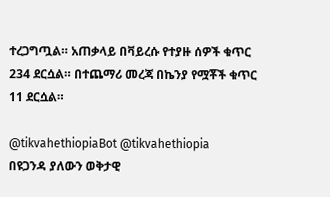ተረጋግጧል። አጠቃላይ በቫይረሱ የተያዙ ሰዎች ቁጥር 234 ደርሷል። በተጨማሪ መረጃ በኬንያ የሟቾች ቁጥር 11 ደርሷል።

@tikvahethiopiaBot @tikvahethiopia
በዩጋንዳ ያለውን ወቅታዊ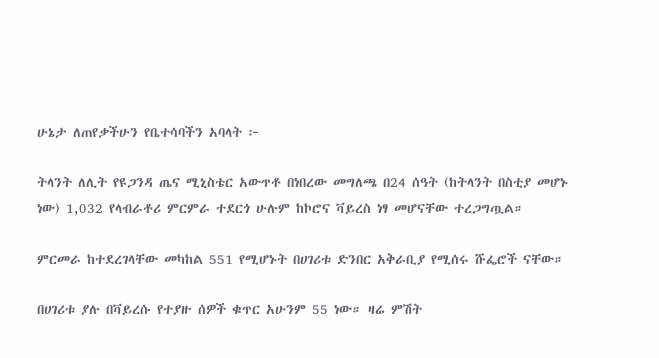ሁኔታ ለጠየቃችሁን የቤተሳባችን አባላት ፦

ትላንት ለሊት የዩጋንዳ ጤና ሚኒስቴር አውጥቶ በነበረው መግለጫ በ24 ሰዓት (ከትላንት በስቲያ መሆኑ ነው) 1,032 የላብራቶሪ ምርምራ ተደርጎ ሁሉም ከኮሮና ቫይረስ ነፃ መሆናቸው ተረጋግጧል።

ምርመራ ከተደረገላቸው መካከል 551 የሚሆኑት በሀገሪቱ ድንበር አቅራቢያ የሚሰሩ ሹፌሮች ናቸው።

በሀገሪቱ ያሉ በቫይረሱ የተያዙ ሰዎች ቁጥር አሁንም 55 ነው። ዛሬ ምሽት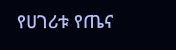የሀገሪቱ የጤና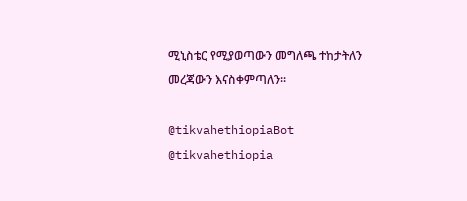ሚኒስቴር የሚያወጣውን መግለጫ ተከታትለን መረጃውን እናስቀምጣለን።

@tikvahethiopiaBot @tikvahethiopia